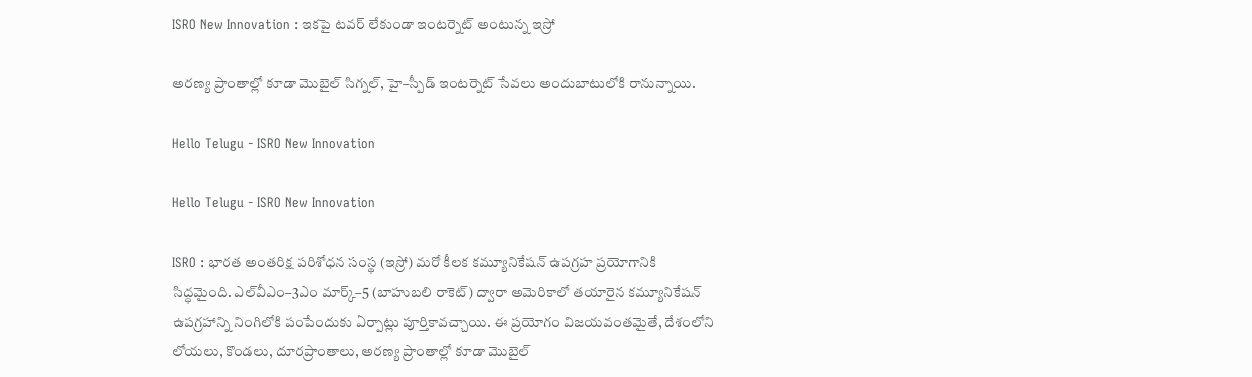ISRO New Innovation : ఇకపై టవర్ లేకుండా ఇంటర్నెట్ అంటున్న ఇస్రో

అరణ్య ప్రాంతాల్లో కూడా మొబైల్ సిగ్నల్, హై–స్పీడ్ ఇంటర్నెట్ సేవలు అందుబాటులోకి రానున్నాయి.

Hello Telugu - ISRO New Innovation

Hello Telugu - ISRO New Innovation

ISRO : భారత అంతరిక్ష పరిశోధన సంస్థ (ఇస్రో) మరో కీలక కమ్యూనికేషన్ ఉపగ్రహ ప్రయోగానికి సిద్ధమైంది. ఎల్‌వీఎం–3ఎం మార్క్–5 (బాహుబలి రాకెట్) ద్వారా అమెరికాలో తయారైన కమ్యూనికేషన్ ఉపగ్రహాన్ని నింగిలోకి పంపేందుకు ఏర్పాట్లు పూర్తికావచ్చాయి. ఈ ప్రయోగం విజయవంతమైతే, దేశంలోని లోయలు, కొండలు, దూరప్రాంతాలు, అరణ్య ప్రాంతాల్లో కూడా మొబైల్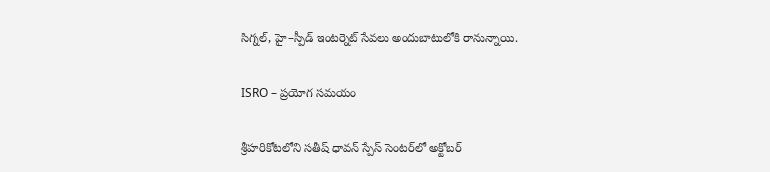సిగ్నల్, హై–స్పీడ్ ఇంటర్నెట్ సేవలు అందుబాటులోకి రానున్నాయి.

ISRO – ప్రయోగ సమయం

శ్రీహరికోటలోని సతీష్ ధావన్ స్పేస్ సెంటర్‌లో అక్టోబర్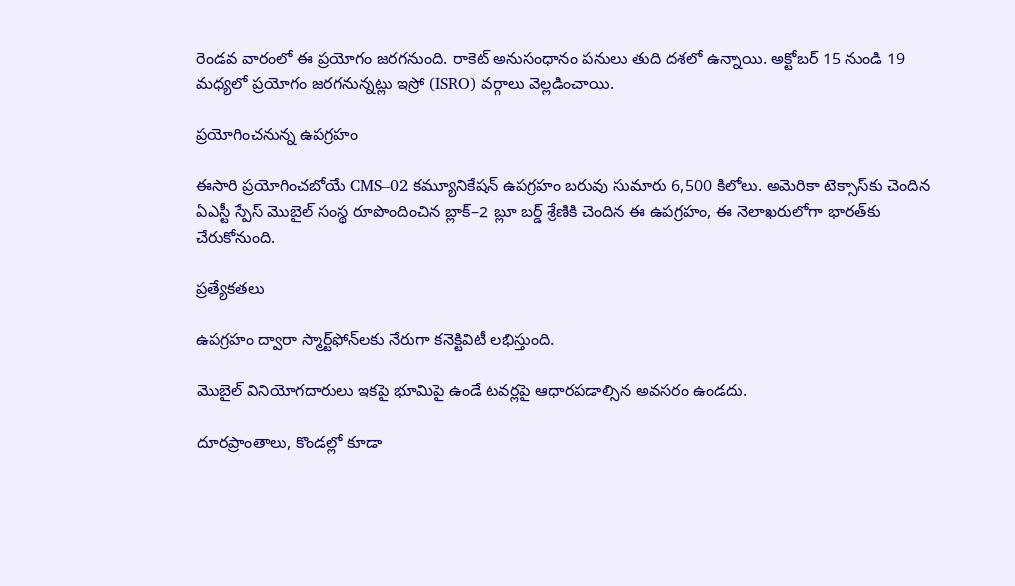రెండవ వారంలో ఈ ప్రయోగం జరగనుంది. రాకెట్ అనుసంధానం పనులు తుది దశలో ఉన్నాయి. అక్టోబర్ 15 నుండి 19 మధ్యలో ప్రయోగం జరగనున్నట్లు ఇస్రో (ISRO) వర్గాలు వెల్లడించాయి.

ప్రయోగించనున్న ఉపగ్రహం

ఈసారి ప్రయోగించబోయే CMS–02 కమ్యూనికేషన్ ఉపగ్రహం బరువు సుమారు 6,500 కిలోలు. అమెరికా టెక్సాస్‌కు చెందిన ఏఎస్టీ స్పేస్ మొబైల్ సంస్థ రూపొందించిన బ్లాక్–2 బ్లూ బర్డ్ శ్రేణికి చెందిన ఈ ఉపగ్రహం, ఈ నెలాఖరులోగా భారత్‌కు చేరుకోనుంది.

ప్రత్యేకతలు

ఉపగ్రహం ద్వారా స్మార్ట్‌ఫోన్‌లకు నేరుగా కనెక్టివిటీ లభిస్తుంది.

మొబైల్ వినియోగదారులు ఇకపై భూమిపై ఉండే టవర్లపై ఆధారపడాల్సిన అవసరం ఉండదు.

దూరప్రాంతాలు, కొండల్లో కూడా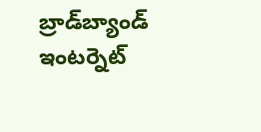బ్రాడ్‌బ్యాండ్ ఇంటర్నెట్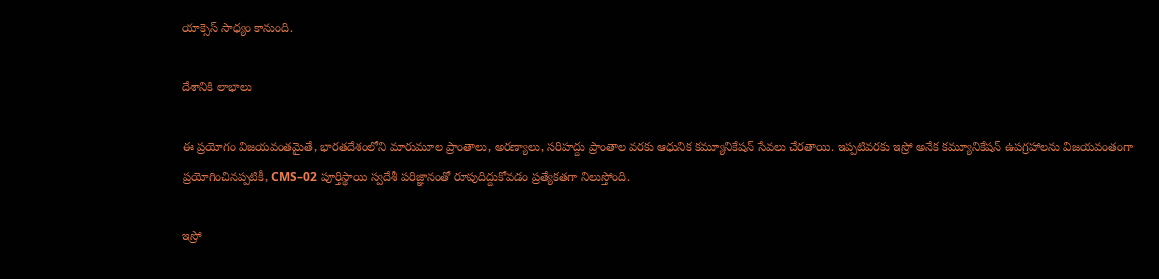యాక్సెస్ సాధ్యం కానుంది.

దేశానికి లాభాలు

ఈ ప్రయోగం విజయవంతమైతే, భారతదేశంలోని మారుమూల ప్రాంతాలు, అరణ్యాలు, సరిహద్దు ప్రాంతాల వరకు ఆధునిక కమ్యూనికేషన్ సేవలు చేరతాయి. ఇప్పటివరకు ఇస్రో అనేక కమ్యూనికేషన్ ఉపగ్రహాలను విజయవంతంగా ప్రయోగించినప్పటికీ, CMS–02 పూర్తిస్థాయి స్వదేశీ పరిజ్ఞానంతో రూపుదిద్దుకోవడం ప్రత్యేకతగా నిలుస్తోంది.

ఇస్రో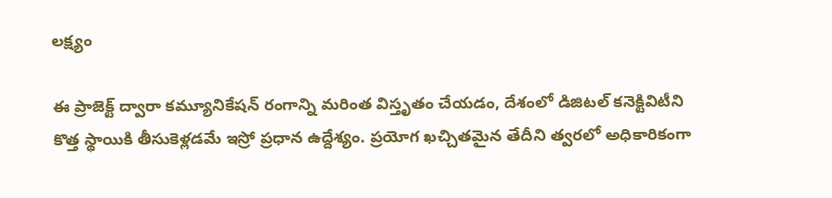లక్ష్యం

ఈ ప్రాజెక్ట్ ద్వారా కమ్యూనికేషన్ రంగాన్ని మరింత విస్తృతం చేయడం, దేశంలో డిజిటల్ కనెక్టివిటీని కొత్త స్థాయికి తీసుకెళ్లడమే ఇస్రో ప్రధాన ఉద్దేశ్యం. ప్రయోగ ఖచ్చితమైన తేదీని త్వరలో అధికారికంగా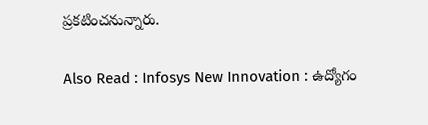ప్రకటించనున్నారు.

Also Read : Infosys New Innovation : ఉద్యోగం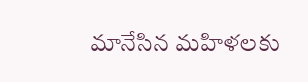మానేసిన మహిళలకు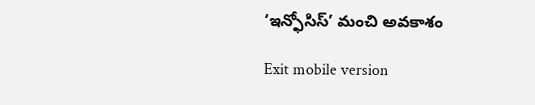‘ఇన్ఫోసిస్’ మంచి అవకాశం

Exit mobile version